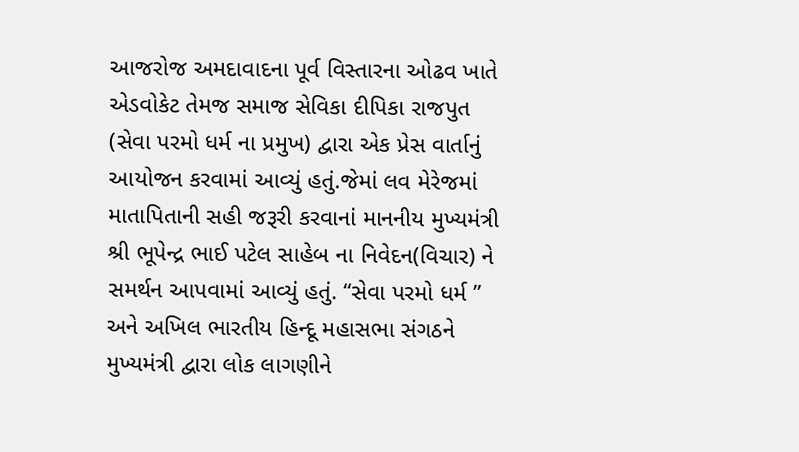આજરોજ અમદાવાદના પૂર્વ વિસ્તારના ઓઢવ ખાતે એડવોકેટ તેમજ સમાજ સેવિકા દીપિકા રાજપુત (સેવા પરમો ધર્મ ના પ્રમુખ) દ્વારા એક પ્રેસ વાર્તાનું આયોજન કરવામાં આવ્યું હતું.જેમાં લવ મેરેજમાં માતાપિતાની સહી જરૂરી કરવાનાં માનનીય મુખ્યમંત્રી શ્રી ભૂપેન્દ્ર ભાઈ પટેલ સાહેબ ના નિવેદન(વિચાર) ને સમર્થન આપવામાં આવ્યું હતું. “સેવા પરમો ધર્મ ” અને અખિલ ભારતીય હિન્દૂ મહાસભા સંગઠને મુખ્યમંત્રી દ્વારા લોક લાગણીને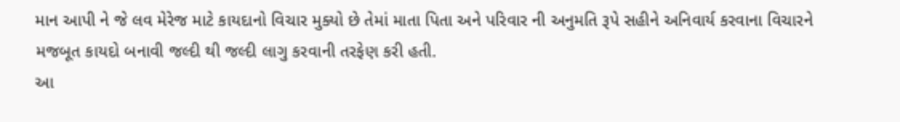માન આપી ને જે લવ મેરેજ માટે કાયદાનો વિચાર મુક્યો છે તેમાં માતા પિતા અને પરિવાર ની અનુમતિ રૂપે સહીને અનિવાર્ય કરવાના વિચારને મજબૂત કાયદો બનાવી જલ્દી થી જલ્દી લાગુ કરવાની તરફેણ કરી હતી.
આ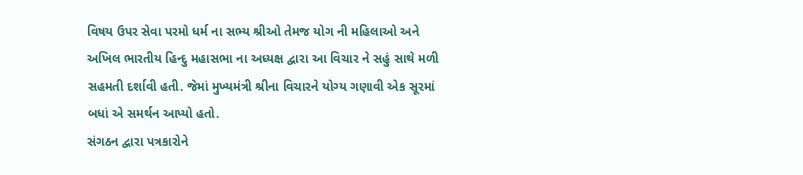વિષય ઉપર સેવા પરમો ધર્મ ના સભ્ય શ્રીઓ તેમજ યોગ ની મહિલાઓ અને અખિલ ભારતીય હિન્દુ મહાસભા ના અધ્યક્ષ દ્વારા આ વિચાર ને સહું સાથે મળી સહમતી દર્શાવી હતી. જેમાં મુખ્યમંત્રી શ્રીના વિચારને યોગ્ય ગણાવી એક સૂરમાં બધાં એ સમર્થન આપ્યો હતો.
સંગઠન દ્વારા પત્રકારોને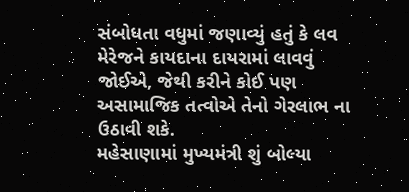સંબોધતા વધુમાં જણાવ્યું હતું કે લવ મેરેજને કાયદાના દાયરામાં લાવવું જોઈએ, જેથી કરીને કોઈ પણ અસામાજિક તત્વોએ તેનો ગેરલાભ ના ઉઠાવી શકે.
મહેસાણામાં મુખ્યમંત્રી શું બોલ્યા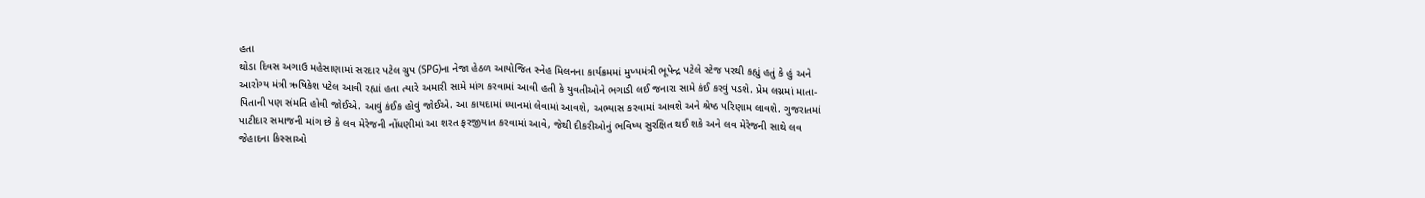હતા
થોડા દિવસ અગાઉ મહેસાણામાં સરદાર પટેલ ગ્રુપ (SPG)ના નેજા હેઠળ આયોજિત સ્નેહ મિલનના કાર્યક્રમમાં મુખ્યમંત્રી ભૂપેન્દ્ર પટેલે સ્ટેજ પરથી કહ્યું હતું કે હું અને આરોગ્ય મંત્રી ઋષિકેશ પટેલ આવી રહ્યાં હતા ત્યારે અમારી સામે માંગ કરવામાં આવી હતી કે યુવતીઓને ભગાડી લઈ જનારા સામે કંઈ કરવું પડશે. પ્રેમ લગ્નમાં માતા-પિતાની પણ સંમતિ હોવી જોઈએ. આવું કંઈક હોવું જોઈએ. આ કાયદામાં ધ્યાનમાં લેવામાં આવશે, અભ્યાસ કરવામાં આવશે અને શ્રેષ્ઠ પરિણામ લાવશે. ગુજરાતમાં પાટીદાર સમાજની માંગ છે કે લવ મેરેજની નોંધણીમાં આ શરત ફરજીયાત કરવામાં આવે, જેથી દીકરીઓનું ભવિષ્ય સુરક્ષિત થઈ શકે અને લવ મેરેજની સાથે લવ જેહાદના કિસ્સાઓ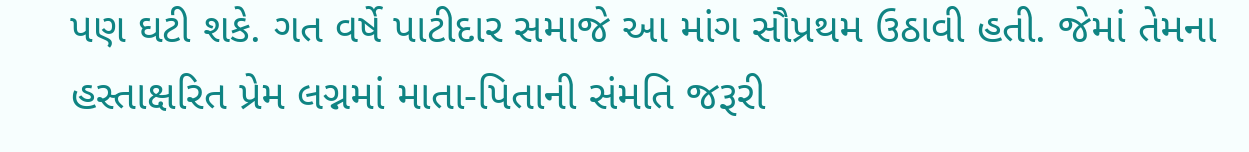પણ ઘટી શકે. ગત વર્ષે પાટીદાર સમાજે આ માંગ સૌપ્રથમ ઉઠાવી હતી. જેમાં તેમના હસ્તાક્ષરિત પ્રેમ લગ્નમાં માતા-પિતાની સંમતિ જરૂરી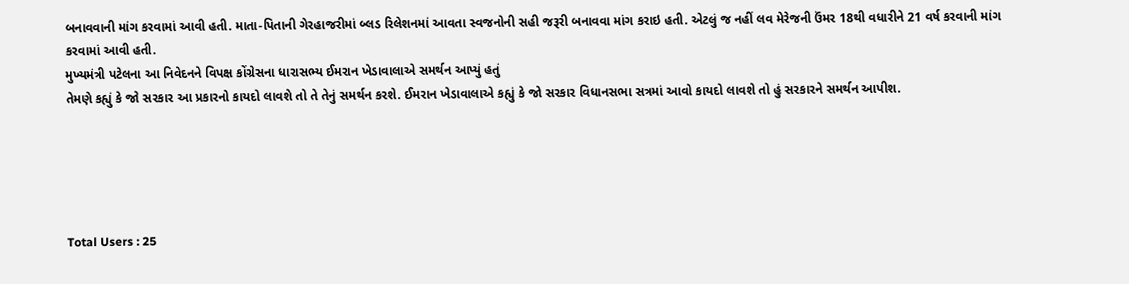બનાવવાની માંગ કરવામાં આવી હતી. માતા-પિતાની ગેરહાજરીમાં બ્લડ રિલેશનમાં આવતા સ્વજનોની સહી જરૂરી બનાવવા માંગ કરાઇ હતી. એટલું જ નહીં લવ મેરેજની ઉંમર 18થી વધારીને 21 વર્ષ કરવાની માંગ કરવામાં આવી હતી.
મુખ્યમંત્રી પટેલના આ નિવેદનને વિપક્ષ કોંગ્રેસના ધારાસભ્ય ઈમરાન ખેડાવાલાએ સમર્થન આપ્યું હતું
તેમણે કહ્યું કે જો સરકાર આ પ્રકારનો કાયદો લાવશે તો તે તેનું સમર્થન કરશે. ઈમરાન ખેડાવાલાએ કહ્યું કે જો સરકાર વિધાનસભા સત્રમાં આવો કાયદો લાવશે તો હું સરકારને સમર્થન આપીશ.





Total Users : 25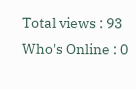Total views : 93
Who's Online : 0